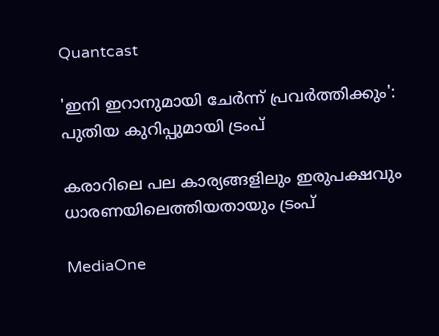Quantcast

'ഇനി ഇറാനുമായി ചേർന്ന് പ്രവർത്തിക്കും': പുതിയ കുറിപ്പുമായി ട്രംപ്‌

കരാറിലെ പല കാര്യങ്ങളിലും ഇരുപക്ഷവും ധാരണയിലെത്തിയതായും ട്രംപ്

MediaOne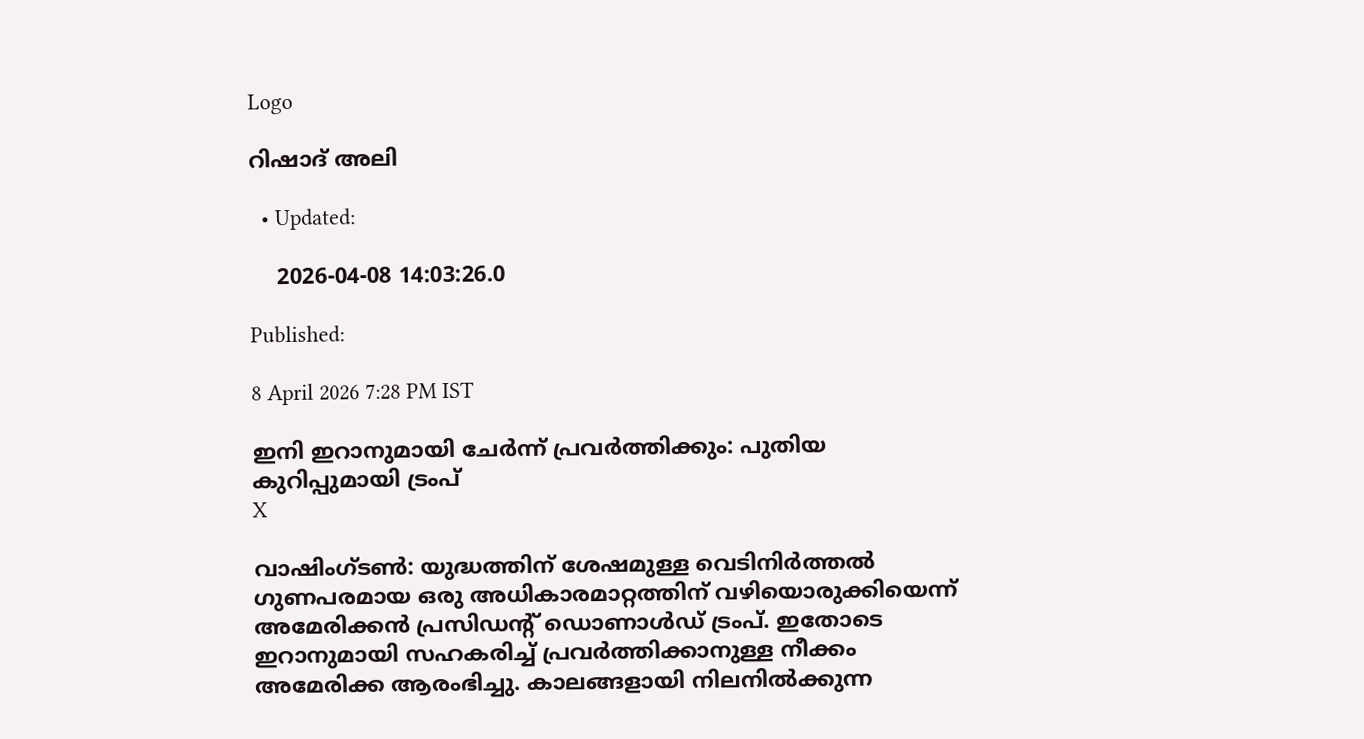Logo

റിഷാദ് അലി

  • Updated:

    2026-04-08 14:03:26.0

Published:

8 April 2026 7:28 PM IST

ഇനി ഇറാനുമായി ചേർന്ന് പ്രവർത്തിക്കും: പുതിയ കുറിപ്പുമായി ട്രംപ്‌
X

വാഷിംഗ്ടൺ: യുദ്ധത്തിന് ശേഷമുള്ള വെടിനിർത്തൽ ഗുണപരമായ ഒരു അധികാരമാറ്റത്തിന് വഴിയൊരുക്കിയെന്ന് അമേരിക്കൻ പ്രസിഡന്റ് ഡൊണാൾഡ് ട്രംപ്. ഇതോടെ ഇറാനുമായി സഹകരിച്ച് പ്രവർത്തിക്കാനുള്ള നീക്കം അമേരിക്ക ആരംഭിച്ചു. കാലങ്ങളായി നിലനിൽക്കുന്ന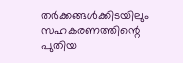തർക്കങ്ങൾക്കിടയിലും സഹകരണത്തിന്റെ പുതിയ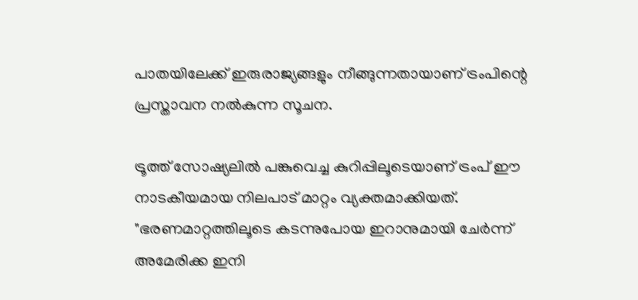പാതയിലേക്ക് ഇരുരാജ്യങ്ങളും നീങ്ങുന്നതായാണ് ട്രംപിന്റെ പ്രസ്താവന നൽകുന്ന സൂചന.

ട്രൂത്ത് സോഷ്യലിൽ പങ്കുവെച്ച കുറിപ്പിലൂടെയാണ് ട്രംപ് ഈ നാടകീയമായ നിലപാട് മാറ്റം വ്യക്തമാക്കിയത്. "ഭരണമാറ്റത്തിലൂടെ കടന്നുപോയ ഇറാനുമായി ചേർന്ന് അമേരിക്ക ഇനി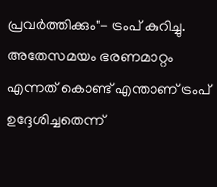പ്രവർത്തിക്കും"- ട്രംപ് കുറിച്ചു. അതേസമയം ഭരണമാറ്റം എന്നത് കൊണ്ട് എന്താണ് ട്രംപ് ഉദ്ദേശിച്ചതെന്ന്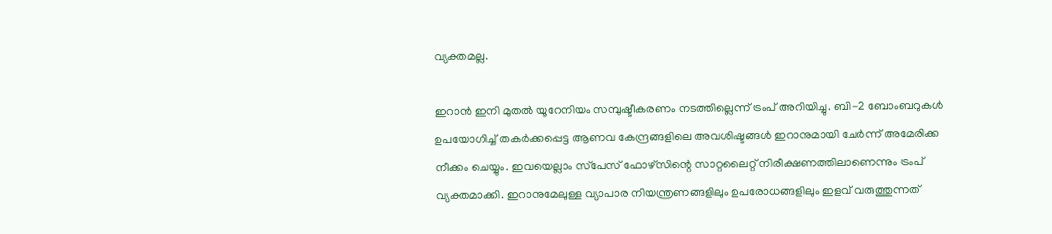വ്യക്തമല്ല.

ഇറാൻ ഇനി മുതൽ യൂറേനിയം സമ്പുഷ്ടീകരണം നടത്തില്ലെന്ന് ട്രംപ് അറിയിച്ചു. ബി-2 ബോംബറുകൾ ഉപയോഗിച്ച് തകർക്കപ്പെട്ട ആണവ കേന്ദ്രങ്ങളിലെ അവശിഷ്ടങ്ങൾ ഇറാനുമായി ചേർന്ന് അമേരിക്ക നീക്കം ചെയ്യും. ഇവയെല്ലാം സ്‌പേസ് ഫോഴ്സിന്റെ സാറ്റലൈറ്റ് നിരീക്ഷണത്തിലാണെന്നും ട്രംപ് വ്യക്തമാക്കി. ഇറാനുമേലുള്ള വ്യാപാര നിയന്ത്രണങ്ങളിലും ഉപരോധങ്ങളിലും ഇളവ് വരുത്തുന്നത്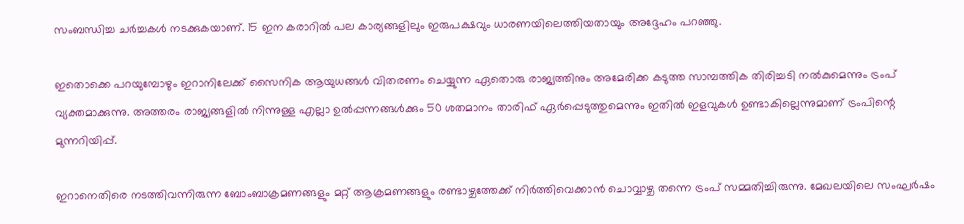സംബന്ധിച്ച ചർച്ചകൾ നടക്കുകയാണ്. 15 ഇന കരാറിൽ പല കാര്യങ്ങളിലും ഇരുപക്ഷവും ധാരണയിലെത്തിയതായും അദ്ദേഹം പറഞ്ഞു.

ഇതൊക്കെ പറയുമ്പോഴും ഇറാനിലേക്ക് സൈനിക ആയുധങ്ങൾ വിതരണം ചെയ്യുന്ന ഏതൊരു രാജ്യത്തിനും അമേരിക്ക കടുത്ത സാമ്പത്തിക തിരിച്ചടി നൽകുമെന്നും ട്രംപ് വ്യക്തമാക്കുന്നു. അത്തരം രാജ്യങ്ങളിൽ നിന്നുള്ള എല്ലാ ഉൽപ്പന്നങ്ങൾക്കും 50 ശതമാനം താരിഫ് ഏർപ്പെടുത്തുമെന്നും ഇതിൽ ഇളവുകൾ ഉണ്ടാകില്ലെന്നുമാണ് ട്രംപിന്റെ മുന്നറിയിപ്പ്.

ഇറാനെതിരെ നടത്തിവന്നിരുന്ന ബോംബാക്രമണങ്ങളും മറ്റ് ആക്രമണങ്ങളും രണ്ടാഴ്ചത്തേക്ക് നിർത്തിവെക്കാൻ ചൊവ്വാഴ്ച തന്നെ ട്രംപ് സമ്മതിച്ചിരുന്നു. മേഖലയിലെ സംഘർഷം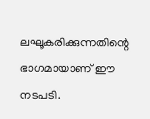ലഘൂകരിക്കുന്നതിന്റെ ഭാഗമായാണ് ഈ നടപടി.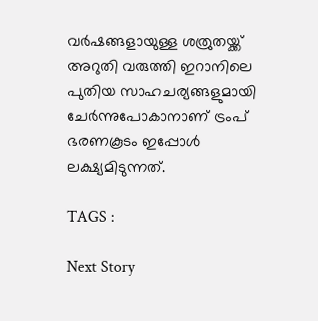വർഷങ്ങളായുള്ള ശത്രുതയ്ക്ക് അറുതി വരുത്തി ഇറാനിലെ പുതിയ സാഹചര്യങ്ങളുമായി ചേർന്നുപോകാനാണ് ട്രംപ് ഭരണകൂടം ഇപ്പോൾ ലക്ഷ്യമിടുന്നത്.

TAGS :

Next Story